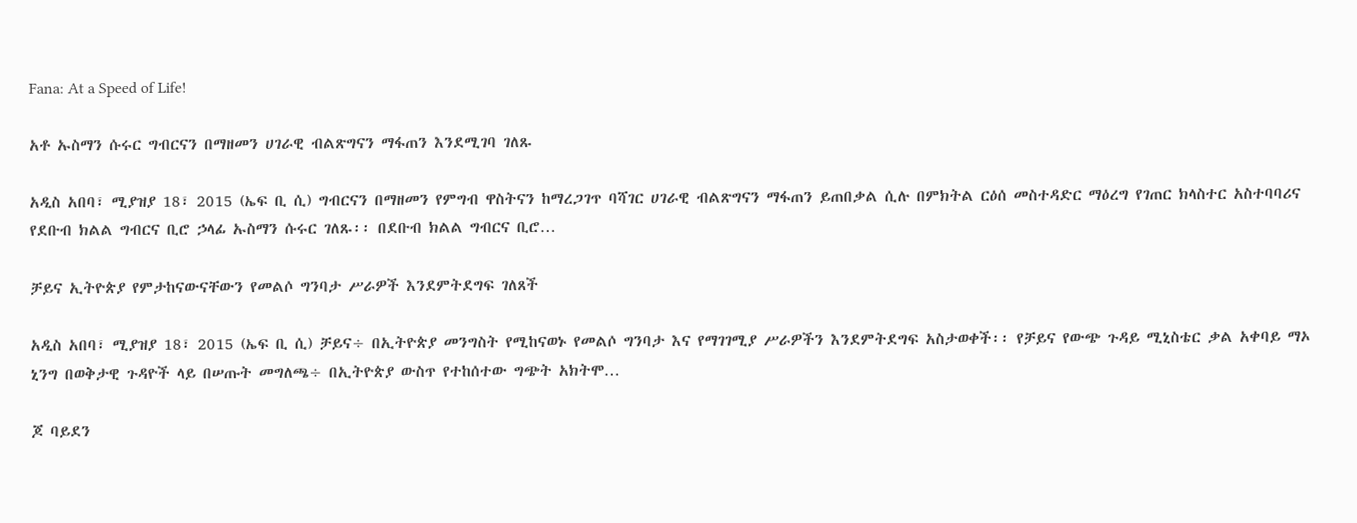Fana: At a Speed of Life!

አቶ ኡስማን ሱሩር ግብርናን በማዘመን ሀገራዊ ብልጽግናን ማፋጠን እንደሚገባ ገለጹ

አዲስ አበባ፣ ሚያዝያ 18፣ 2015 (ኤፍ ቢ ሲ) ግብርናን በማዘመን የምግብ ዋስትናን ከማረጋገጥ ባሻገር ሀገራዊ ብልጽግናን ማፋጠን ይጠበቃል ሲሉ በምክትል ርዕሰ መስተዳድር ማዕረግ የገጠር ክላስተር አስተባባሪና የደቡብ ክልል ግብርና ቢሮ ኃላፊ ኡስማን ሱሩር ገለጹ፡፡ በደቡብ ክልል ግብርና ቢሮ…

ቻይና ኢትዮጵያ የምታከናውናቸውን የመልሶ ግንባታ ሥራዎች እንደምትደግፍ ገለጸች

አዲስ አበባ፣ ሚያዝያ 18፣ 2015 (ኤፍ ቢ ሲ) ቻይና÷ በኢትዮጵያ መንግስት የሚከናወኑ የመልሶ ግንባታ እና የማገገሚያ ሥራዎችን እንደምትደግፍ አስታወቀች፡፡ የቻይና የውጭ ጉዳይ ሚኒስቴር ቃል አቀባይ ማኦ ኒንግ በወቅታዊ ጉዳዮች ላይ በሠጡት መግለጫ÷ በኢትዮጵያ ውስጥ የተከሰተው ግጭት አክትሞ…

ጆ ባይደን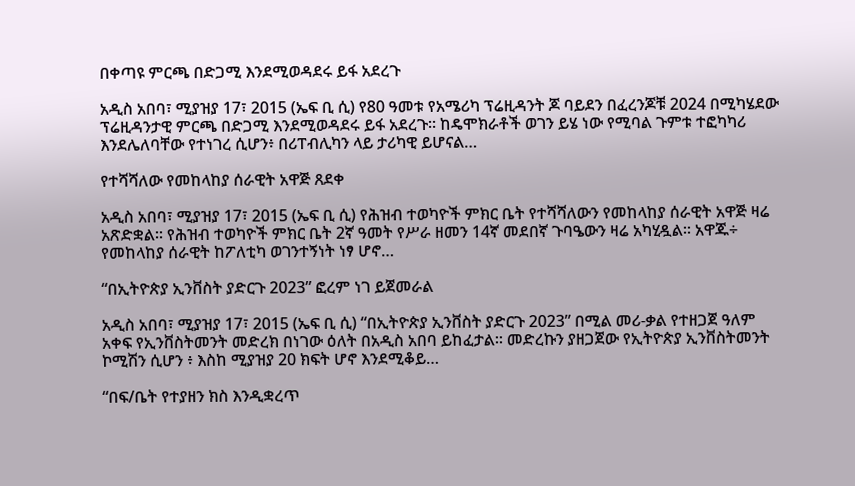በቀጣዩ ምርጫ በድጋሚ እንደሚወዳደሩ ይፋ አደረጉ

አዲስ አበባ፣ ሚያዝያ 17፣ 2015 (ኤፍ ቢ ሲ) የ80 ዓመቱ የአሜሪካ ፕሬዚዳንት ጆ ባይደን በፈረንጆቹ 2024 በሚካሄደው ፕሬዚዳንታዊ ምርጫ በድጋሚ እንደሚወዳደሩ ይፋ አደረጉ። ከዴሞክራቶች ወገን ይሄ ነው የሚባል ጉምቱ ተፎካካሪ እንደሌለባቸው የተነገረ ሲሆን፥ በሪፐብሊካን ላይ ታሪካዊ ይሆናል…

የተሻሻለው የመከላከያ ሰራዊት አዋጅ ጸደቀ

አዲስ አበባ፣ ሚያዝያ 17፣ 2015 (ኤፍ ቢ ሲ) የሕዝብ ተወካዮች ምክር ቤት የተሻሻለውን የመከላከያ ሰራዊት አዋጅ ዛሬ አጽድቋል፡፡ የሕዝብ ተወካዮች ምክር ቤት 2ኛ ዓመት የሥራ ዘመን 14ኛ መደበኛ ጉባዔውን ዛሬ አካሂዷል፡፡ አዋጁ÷ የመከላከያ ሰራዊት ከፖለቲካ ወገንተኝነት ነፃ ሆኖ…

“በኢትዮጵያ ኢንቨስት ያድርጉ 2023” ፎረም ነገ ይጀመራል

አዲስ አበባ፣ ሚያዝያ 17፣ 2015 (ኤፍ ቢ ሲ) “በኢትዮጵያ ኢንቨስት ያድርጉ 2023” በሚል መሪ-ቃል የተዘጋጀ ዓለም አቀፍ የኢንቨስትመንት መድረክ በነገው ዕለት በአዲስ አበባ ይከፈታል፡፡ መድረኩን ያዘጋጀው የኢትዮጵያ ኢንቨስትመንት ኮሚሽን ሲሆን ፥ እስከ ሚያዝያ 20 ክፍት ሆኖ እንደሚቆይ…

“በፍ/ቤት የተያዘን ክስ እንዲቋረጥ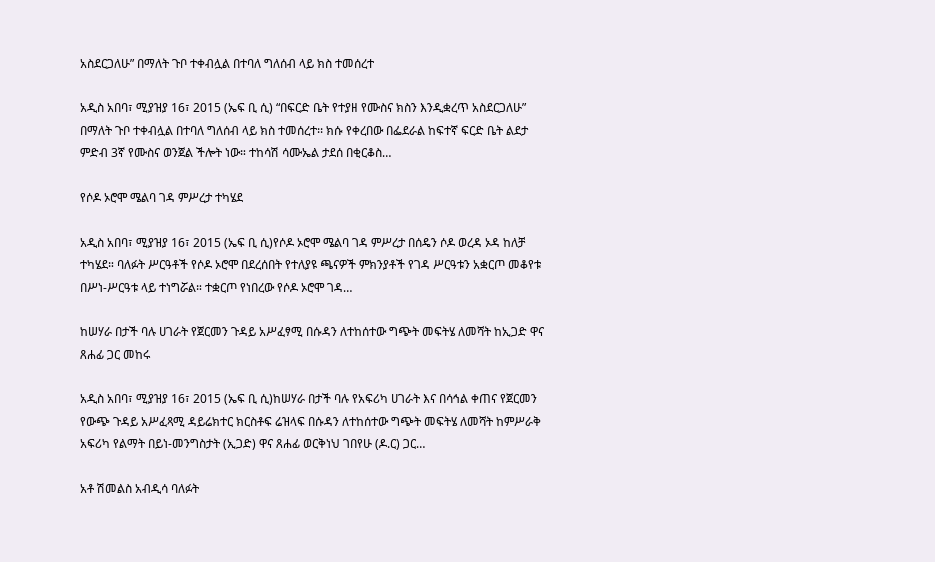አስደርጋለሁ” በማለት ጉቦ ተቀብሏል በተባለ ግለሰብ ላይ ክስ ተመሰረተ

አዲስ አበባ፣ ሚያዝያ 16፣ 2015 (ኤፍ ቢ ሲ) “በፍርድ ቤት የተያዘ የሙስና ክስን እንዲቋረጥ አስደርጋለሁ” በማለት ጉቦ ተቀብሏል በተባለ ግለሰብ ላይ ክስ ተመሰረተ፡፡ ክሱ የቀረበው በፌደራል ከፍተኛ ፍርድ ቤት ልደታ ምድብ 3ኛ የሙስና ወንጀል ችሎት ነው። ተከሳሽ ሳሙኤል ታደሰ በቂርቆስ…

የሶዶ ኦሮሞ ሜልባ ገዳ ምሥረታ ተካሄደ

አዲስ አበባ፣ ሚያዝያ 16፣ 2015 (ኤፍ ቢ ሲ)የሶዶ ኦሮሞ ሜልባ ገዳ ምሥረታ በሰዴን ሶዶ ወረዳ ኦዳ ከለቻ ተካሄደ። ባለፉት ሥርዓቶች የሶዶ ኦሮሞ በደረሰበት የተለያዩ ጫናዎች ምክንያቶች የገዳ ሥርዓቱን አቋርጦ መቆየቱ በሥነ-ሥርዓቱ ላይ ተነግሯል። ተቋርጦ የነበረው የሶዶ ኦሮሞ ገዳ…

ከሠሃራ በታች ባሉ ሀገራት የጀርመን ጉዳይ አሥፈፃሚ በሱዳን ለተከሰተው ግጭት መፍትሄ ለመሻት ከኢጋድ ዋና ጸሐፊ ጋር መከሩ

አዲስ አበባ፣ ሚያዝያ 16፣ 2015 (ኤፍ ቢ ሲ)ከሠሃራ በታች ባሉ የአፍሪካ ሀገራት እና በሳኅል ቀጠና የጀርመን የውጭ ጉዳይ አሥፈጻሚ ዳይሬክተር ክርስቶፍ ሬዝላፍ በሱዳን ለተከሰተው ግጭት መፍትሄ ለመሻት ከምሥራቅ አፍሪካ የልማት በይነ-መንግስታት (ኢጋድ) ዋና ጸሐፊ ወርቅነህ ገበየሁ (ዶ.ር) ጋር…

አቶ ሽመልስ አብዲሳ ባለፉት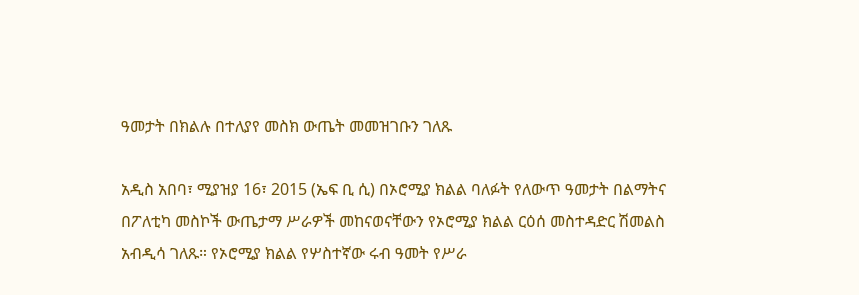ዓመታት በክልሉ በተለያየ መስክ ውጤት መመዝገቡን ገለጹ

አዲስ አበባ፣ ሚያዝያ 16፣ 2015 (ኤፍ ቢ ሲ) በኦሮሚያ ክልል ባለፉት የለውጥ ዓመታት በልማትና በፖለቲካ መስኮች ውጤታማ ሥራዎች መከናወናቸውን የኦሮሚያ ክልል ርዕሰ መስተዳድር ሽመልስ አብዲሳ ገለጹ። የኦሮሚያ ክልል የሦስተኛው ሩብ ዓመት የሥራ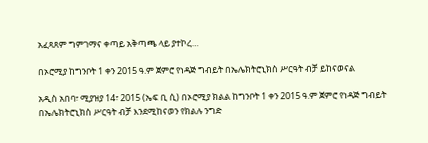አፈጻጸም ግምገማና ቀጣይ አቅጣጫ ላይ ያተኮረ…

በኦሮሚያ ከግንቦት 1 ቀን 2015 ዓ.ም ጀምሮ የነዳጅ ግብይት በኤሌክትሮኒክስ ሥርዓት ብቻ ይከናወናል

አዲስ አበባ፣ ሚያዝያ 14፣ 2015 (ኤፍ ቢ ሲ) በኦሮሚያ ክልል ከግንቦት 1 ቀን 2015 ዓ.ም ጀምሮ የነዳጅ ግብይት በኤሌክትሮኒክስ ሥርዓት ብቻ እንደሚከናወን የክልሉ ንግድ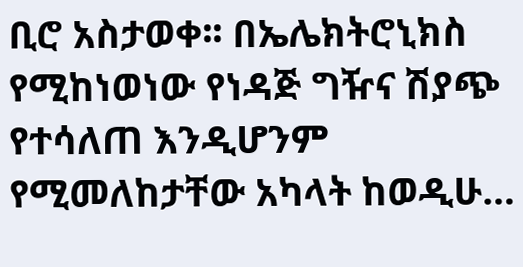ቢሮ አስታወቀ፡፡ በኤሌክትሮኒክስ የሚከነወነው የነዳጅ ግዥና ሽያጭ የተሳለጠ እንዲሆንም የሚመለከታቸው አካላት ከወዲሁ…